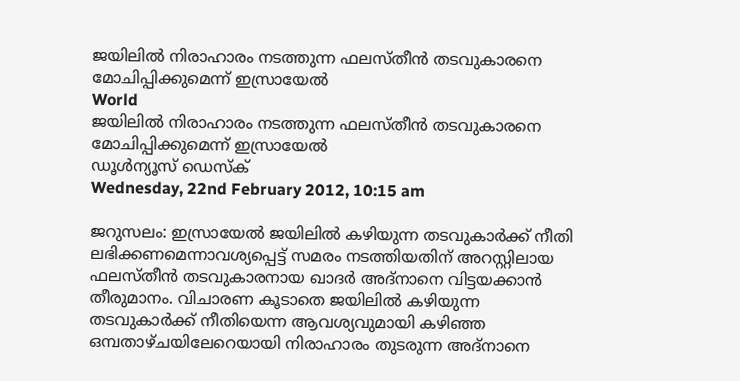ജയിലില്‍ നിരാഹാരം നടത്തുന്ന ഫലസ്തീന്‍ തടവുകാരനെ മോചിപ്പിക്കുമെന്ന് ഇസ്രായേല്‍
World
ജയിലില്‍ നിരാഹാരം നടത്തുന്ന ഫലസ്തീന്‍ തടവുകാരനെ മോചിപ്പിക്കുമെന്ന് ഇസ്രായേല്‍
ഡൂള്‍ന്യൂസ് ഡെസ്‌ക്
Wednesday, 22nd February 2012, 10:15 am

ജറുസലം: ഇസ്രായേല്‍ ജയിലില്‍ കഴിയുന്ന തടവുകാര്‍ക്ക് നീതി ലഭിക്കണമെന്നാവശ്യപ്പെട്ട് സമരം നടത്തിയതിന് അറസ്റ്റിലായ ഫലസ്തീന്‍ തടവുകാരനായ ഖാദര്‍ അദ്‌നാനെ വിട്ടയക്കാന്‍ തീരുമാനം. വിചാരണ കൂടാതെ ജയിലില്‍ കഴിയുന്ന തടവുകാര്‍ക്ക് നീതിയെന്ന ആവശ്യവുമായി കഴിഞ്ഞ ഒമ്പതാഴ്ചയിലേറെയായി നിരാഹാരം തുടരുന്ന അദ്‌നാനെ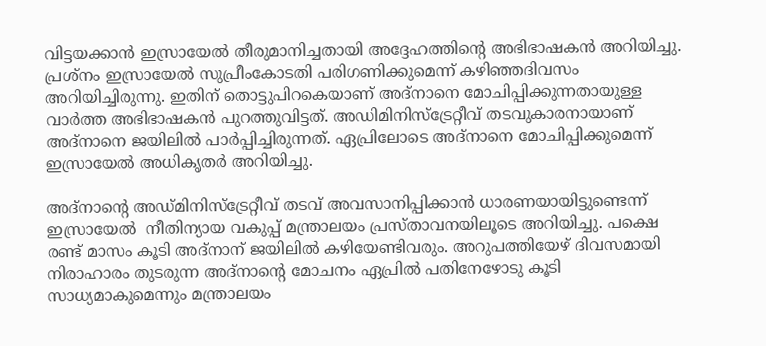വിട്ടയക്കാന്‍ ഇസ്രായേല്‍ തീരുമാനിച്ചതായി അദ്ദേഹത്തിന്റെ അഭിഭാഷകന്‍ അറിയിച്ചു. പ്രശ്‌നം ഇസ്രായേല്‍ സുപ്രീംകോടതി പരിഗണിക്കുമെന്ന് കഴിഞ്ഞദിവസം അറിയിച്ചിരുന്നു. ഇതിന് തൊട്ടുപിറകെയാണ് അദ്‌നാനെ മോചിപ്പിക്കുന്നതായുള്ള വാര്‍ത്ത അഭിഭാഷകന്‍ പുറത്തുവിട്ടത്. അഡിമിനിസ്‌ട്രേറ്റീവ് തടവുകാരനായാണ് അദ്‌നാനെ ജയിലില്‍ പാര്‍പ്പിച്ചിരുന്നത്. ഏപ്രിലോടെ അദ്‌നാനെ മോചിപ്പിക്കുമെന്ന് ഇസ്രായേല്‍ അധികൃതര്‍ അറിയിച്ചു.

അദ്‌നാന്റെ അഡ്മിനിസ്‌ട്രേറ്റീവ് തടവ് അവസാനിപ്പിക്കാന്‍ ധാരണയായിട്ടുണ്ടെന്ന് ഇസ്രായേല്‍  നീതിന്യായ വകുപ്പ് മന്ത്രാലയം പ്രസ്താവനയിലൂടെ അറിയിച്ചു. പക്ഷെ രണ്ട് മാസം കൂടി അദ്‌നാന് ജയിലില്‍ കഴിയേണ്ടിവരും. അറുപത്തിയേഴ് ദിവസമായി നിരാഹാരം തുടരുന്ന അദ്‌നാന്റെ മോചനം ഏപ്രില്‍ പതിനേഴോടു കൂടി സാധ്യമാകുമെന്നും മന്ത്രാലയം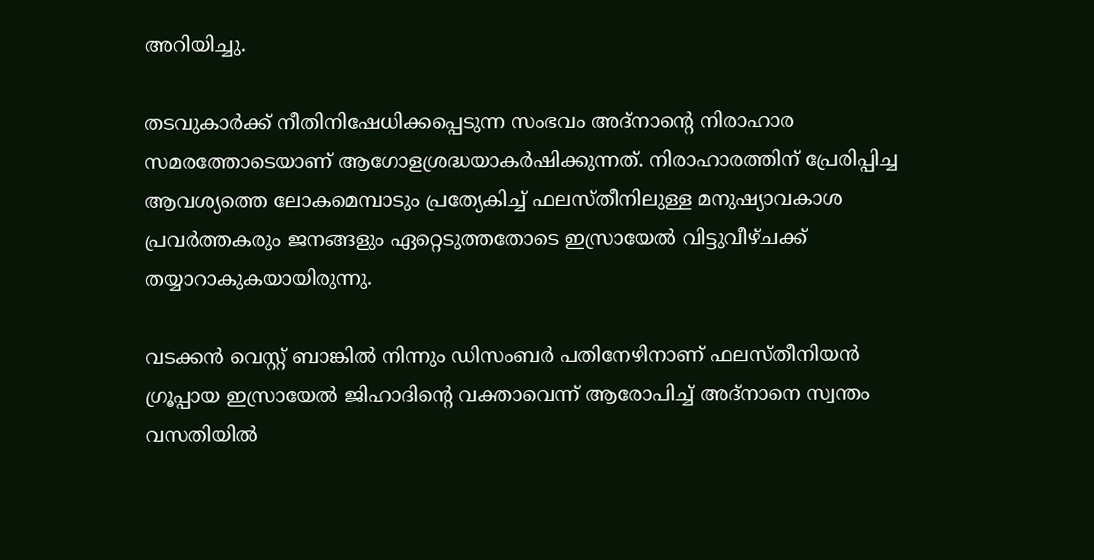അറിയിച്ചു.

തടവുകാര്‍ക്ക് നീതിനിഷേധിക്കപ്പെടുന്ന സംഭവം അദ്‌നാന്റെ നിരാഹാര സമരത്തോടെയാണ് ആഗോളശ്രദ്ധയാകര്‍ഷിക്കുന്നത്. നിരാഹാരത്തിന് പ്രേരിപ്പിച്ച ആവശ്യത്തെ ലോകമെമ്പാടും പ്രത്യേകിച്ച് ഫലസ്തീനിലുള്ള മനുഷ്യാവകാശ പ്രവര്‍ത്തകരും ജനങ്ങളും ഏറ്റെടുത്തതോടെ ഇസ്രായേല്‍ വിട്ടുവീഴ്ചക്ക് തയ്യാറാകുകയായിരുന്നു.

വടക്കന്‍ വെസ്റ്റ് ബാങ്കില്‍ നിന്നും ഡിസംബര്‍ പതിനേഴിനാണ് ഫലസ്തീനിയന്‍ ഗ്രൂപ്പായ ഇസ്രായേല്‍ ജിഹാദിന്റെ വക്താവെന്ന് ആരോപിച്ച് അദ്‌നാനെ സ്വന്തം വസതിയില്‍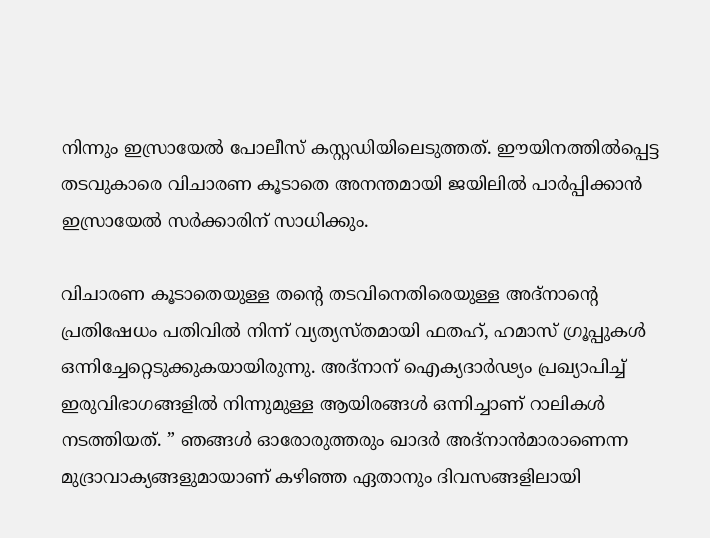നിന്നും ഇസ്രായേല്‍ പോലീസ് കസ്റ്റഡിയിലെടുത്തത്. ഈയിനത്തില്‍പ്പെട്ട തടവുകാരെ വിചാരണ കൂടാതെ അനന്തമായി ജയിലില്‍ പാര്‍പ്പിക്കാന്‍ ഇസ്രായേല്‍ സര്‍ക്കാരിന് സാധിക്കും.

വിചാരണ കൂടാതെയുള്ള തന്റെ തടവിനെതിരെയുള്ള അദ്‌നാന്റെ പ്രതിഷേധം പതിവില്‍ നിന്ന് വ്യത്യസ്തമായി ഫതഹ്, ഹമാസ് ഗ്രൂപ്പുകള്‍ ഒന്നിച്ചേറ്റെടുക്കുകയായിരുന്നു. അദ്‌നാന് ഐക്യദാര്‍ഢ്യം പ്രഖ്യാപിച്ച് ഇരുവിഭാഗങ്ങളില്‍ നിന്നുമുള്ള ആയിരങ്ങള്‍ ഒന്നിച്ചാണ് റാലികള്‍ നടത്തിയത്. ” ഞങ്ങള്‍ ഓരോരുത്തരും ഖാദര്‍ അദ്‌നാന്‍മാരാണെന്ന മുദ്രാവാക്യങ്ങളുമായാണ് കഴിഞ്ഞ ഏതാനും ദിവസങ്ങളിലായി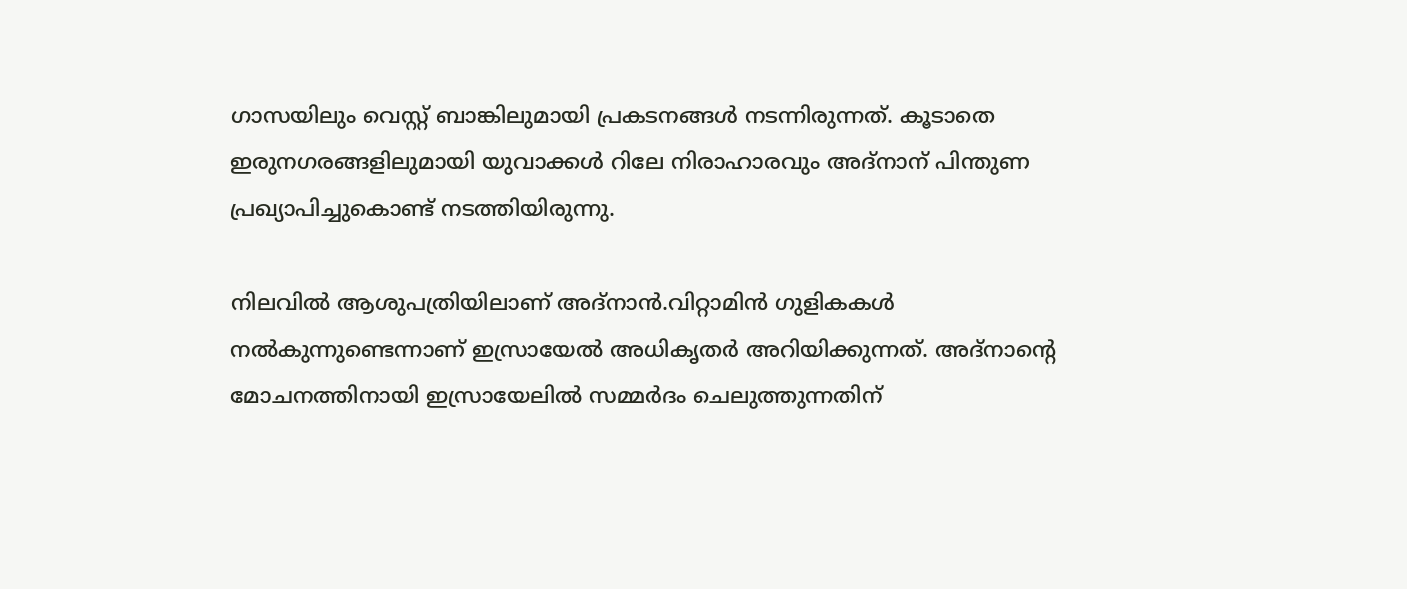ഗാസയിലും വെസ്റ്റ് ബാങ്കിലുമായി പ്രകടനങ്ങള്‍ നടന്നിരുന്നത്. കൂടാതെ ഇരുനഗരങ്ങളിലുമായി യുവാക്കള്‍ റിലേ നിരാഹാരവും അദ്‌നാന് പിന്തുണ പ്രഖ്യാപിച്ചുകൊണ്ട് നടത്തിയിരുന്നു.

നിലവില്‍ ആശുപത്രിയിലാണ് അദ്‌നാന്‍.വിറ്റാമിന്‍ ഗുളികകള്‍ നല്‍കുന്നുണ്ടെന്നാണ് ഇസ്രായേല്‍ അധികൃതര്‍ അറിയിക്കുന്നത്. അദ്‌നാന്റെ മോചനത്തിനായി ഇസ്രായേലില്‍ സമ്മര്‍ദം ചെലുത്തുന്നതിന്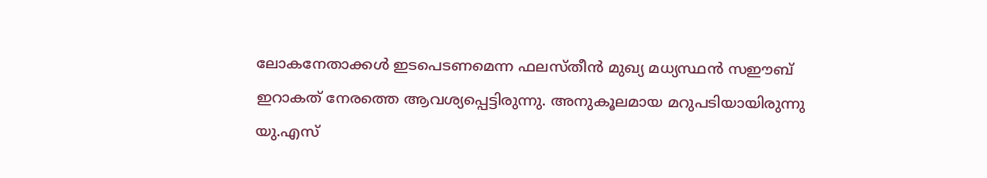ലോകനേതാക്കള്‍ ഇടപെടണമെന്ന ഫലസ്തീന്‍ മുഖ്യ മധ്യസ്ഥന്‍ സഈബ് ഇറാകത് നേരത്തെ ആവശ്യപ്പെട്ടിരുന്നു. അനുകൂലമായ മറുപടിയായിരുന്നു യു.എസ്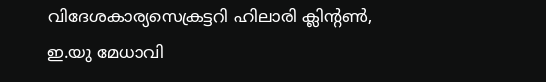വിദേശകാര്യസെക്രട്ടറി ഹിലാരി ക്ലിന്റണ്‍, ഇ.യു മേധാവി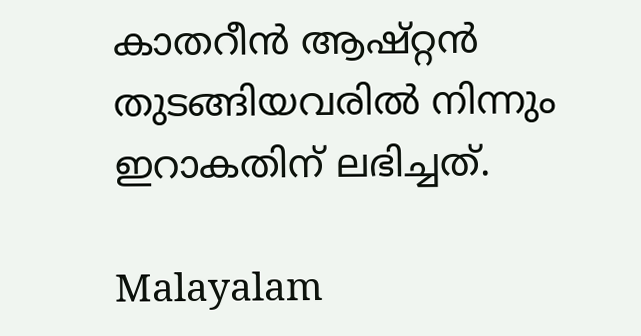കാതറീന്‍ ആഷ്റ്റന്‍ തുടങ്ങിയവരില്‍ നിന്നും ഇറാകതിന് ലഭിച്ചത്.

Malayalam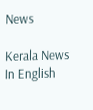News

Kerala News In English